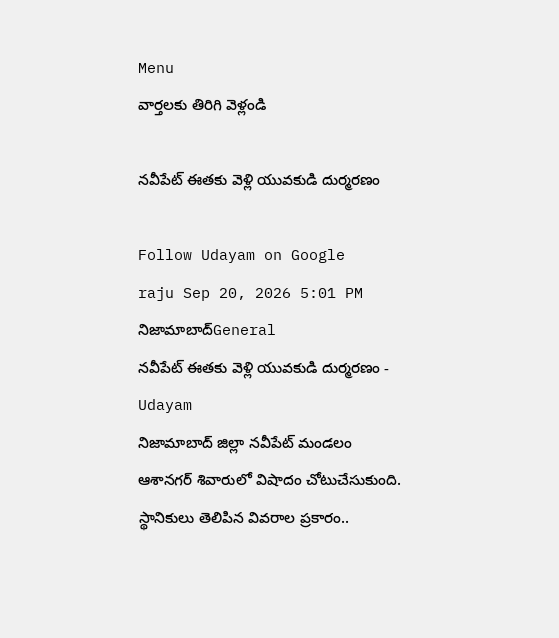Menu
వార్తలకు తిరిగి వెళ్లండి

నవీపేట్ ఈతకు వెళ్లి యువకుడి దుర్మరణం

Follow Udayam on Google
raju Sep 20, 2026 5:01 PM నిజామాబాద్General
నవీపేట్ ఈతకు వెళ్లి యువకుడి దుర్మరణం - Udayam
నిజామాబాద్ జిల్లా నవీపేట్ మండలం ఆశానగర్ శివారులో విషాదం చోటుచేసుకుంది. స్థానికులు తెలిపిన వివరాల ప్రకారం..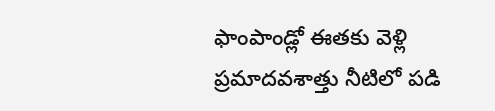ఫాంపాండ్లో ఈతకు వెళ్లి ప్రమాదవశాత్తు నీటిలో పడి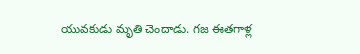యువకుడు మృతి చెందాడు. గజ ఈతగాళ్ల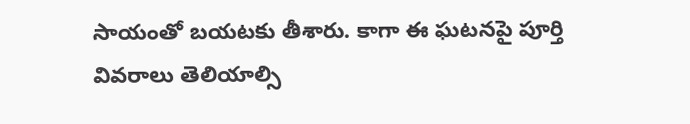సాయంతో బయటకు తీశారు. కాగా ఈ ఘటనపై పూర్తి వివరాలు తెలియాల్సి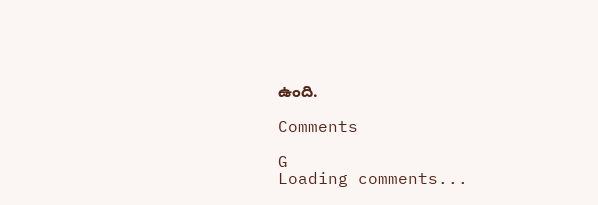ఉంది.

Comments

G
Loading comments...